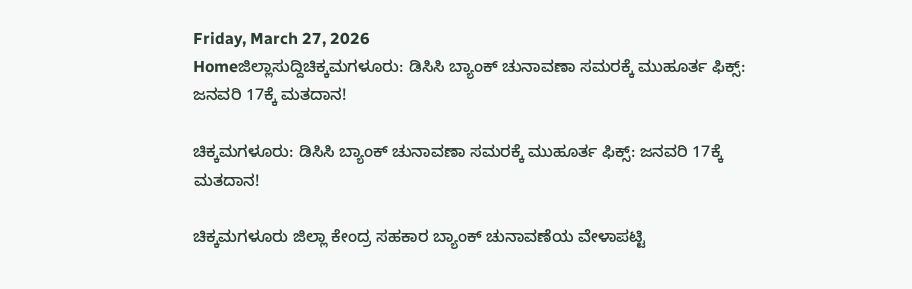Friday, March 27, 2026
Homeಜಿಲ್ಲಾಸುದ್ದಿಚಿಕ್ಕಮಗಳೂರು: ಡಿಸಿಸಿ ಬ್ಯಾಂಕ್‌ ಚುನಾವಣಾ ಸಮರಕ್ಕೆ ಮುಹೂರ್ತ ಫಿಕ್ಸ್: ಜನವರಿ 17ಕ್ಕೆ ಮತದಾನ!

ಚಿಕ್ಕಮಗಳೂರು: ಡಿಸಿಸಿ ಬ್ಯಾಂಕ್‌ ಚುನಾವಣಾ ಸಮರಕ್ಕೆ ಮುಹೂರ್ತ ಫಿಕ್ಸ್: ಜನವರಿ 17ಕ್ಕೆ ಮತದಾನ!

ಚಿಕ್ಕಮಗಳೂರು ಜಿಲ್ಲಾ ಕೇಂದ್ರ ಸಹಕಾರ ಬ್ಯಾಂಕ್ ಚುನಾವಣೆಯ ವೇಳಾಪಟ್ಟಿ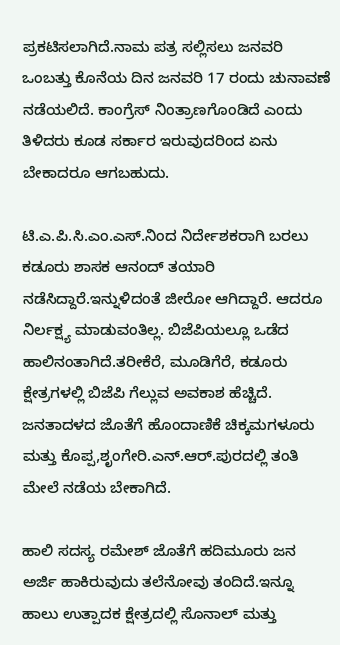ಪ್ರಕಟಿಸಲಾಗಿದೆ.ನಾಮ ಪತ್ರ ಸಲ್ಲಿಸಲು ಜನವರಿ ಒಂಬತ್ತು ಕೊನೆಯ ದಿನ ಜನವರಿ 17 ರಂದು ಚುನಾವಣೆ ನಡೆಯಲಿದೆ. ಕಾಂಗ್ರೆಸ್ ನಿಂತ್ರಾಣಗೊಂಡಿದೆ ಎಂದು ತಿಳಿದರು ಕೂಡ ಸರ್ಕಾರ ಇರುವುದರಿಂದ ಏನು ಬೇಕಾದರೂ ಆಗಬಹುದು.

ಟಿ.ಎ.ಪಿ.ಸಿ.ಎಂ.ಎಸ್.ನಿಂದ ನಿರ್ದೇಶಕರಾಗಿ ಬರಲು ಕಡೂರು ಶಾಸಕ ಆನಂದ್ ತಯಾರಿ ನಡೆಸಿದ್ದಾರೆ.ಇನ್ನುಳಿದಂತೆ ಜೀರೋ ಆಗಿದ್ದಾರೆ. ಆದರೂ ನಿರ್ಲಕ್ಷ್ಯ ಮಾಡುವಂತಿಲ್ಲ. ಬಿಜೆಪಿಯಲ್ಲೂ ಒಡೆದ ಹಾಲಿನಂತಾಗಿದೆ.ತರೀಕೆರೆ, ಮೂಡಿಗೆರೆ, ಕಡೂರು ಕ್ಷೇತ್ರಗಳಲ್ಲಿ ಬಿಜೆಪಿ ಗೆಲ್ಲುವ ಅವಕಾಶ ಹೆಚ್ಚಿದೆ. ಜನತಾದಳದ ಜೊತೆಗೆ ಹೊಂದಾಣಿಕೆ ಚಿಕ್ಕಮಗಳೂರು ಮತ್ತು ಕೊಪ್ಪ,ಶೃಂಗೇರಿ.ಎನ್.ಆರ್.ಪುರದಲ್ಲಿ ತಂತಿ ಮೇಲೆ ನಡೆಯ ಬೇಕಾಗಿದೆ.

ಹಾಲಿ ಸದಸ್ಯ ರಮೇಶ್ ಜೊತೆಗೆ ಹದಿಮೂರು ಜನ ಅರ್ಜಿ ಹಾಕಿರುವುದು ತಲೆನೋವು ತಂದಿದೆ.ಇನ್ನೂ ಹಾಲು ಉತ್ಪಾದಕ ಕ್ಷೇತ್ರದಲ್ಲಿ ಸೊನಾಲ್ ಮತ್ತು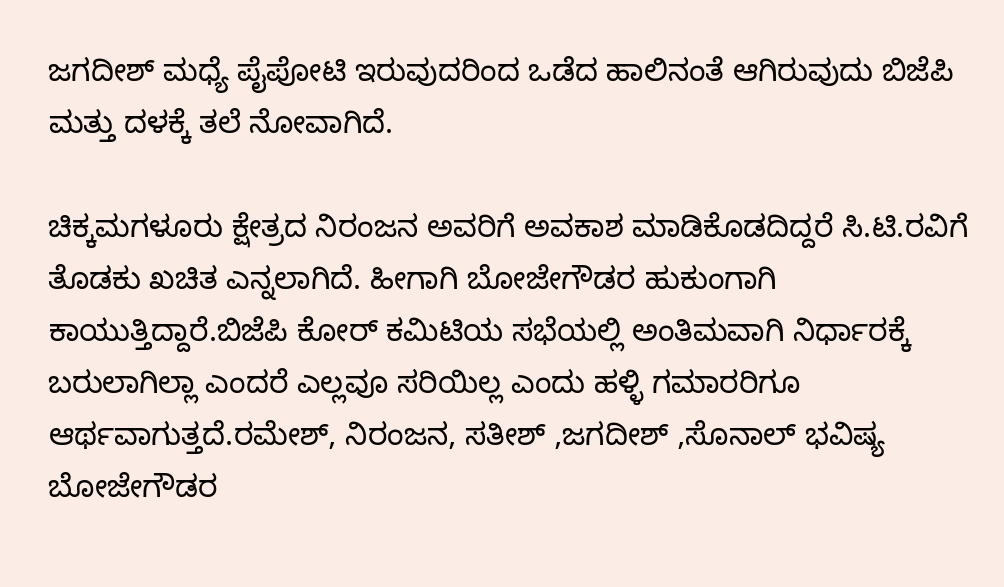ಜಗದೀಶ್ ಮಧ್ಯೆ ಪೈಪೋಟಿ ಇರುವುದರಿಂದ ಒಡೆದ ಹಾಲಿನಂತೆ ಆಗಿರುವುದು ಬಿಜೆಪಿ ಮತ್ತು ದಳಕ್ಕೆ ತಲೆ ನೋವಾಗಿದೆ.

ಚಿಕ್ಕಮಗಳೂರು ಕ್ಷೇತ್ರದ ನಿರಂಜನ ಅವರಿಗೆ ಅವಕಾಶ ಮಾಡಿಕೊಡದಿದ್ದರೆ ಸಿ.ಟಿ.ರವಿಗೆ ತೊಡಕು ಖಚಿತ ಎನ್ನಲಾಗಿದೆ. ಹೀಗಾಗಿ ಬೋಜೇಗೌಡರ ಹುಕುಂಗಾಗಿ ಕಾಯುತ್ತಿದ್ದಾರೆ.ಬಿಜೆಪಿ ಕೋರ್ ಕಮಿಟಿಯ ಸಭೆಯಲ್ಲಿ ಅಂತಿಮವಾಗಿ ನಿರ್ಧಾರಕ್ಕೆ ಬರುಲಾಗಿಲ್ಲಾ ಎಂದರೆ ಎಲ್ಲವೂ ಸರಿಯಿಲ್ಲ ಎಂದು ಹಳ್ಳಿ ಗಮಾರರಿಗೂ ಆರ್ಥವಾಗುತ್ತದೆ.ರಮೇಶ್, ನಿರಂಜನ, ಸತೀಶ್ ,ಜಗದೀಶ್ ,ಸೊನಾಲ್ ಭವಿಷ್ಯ ಬೋಜೇಗೌಡರ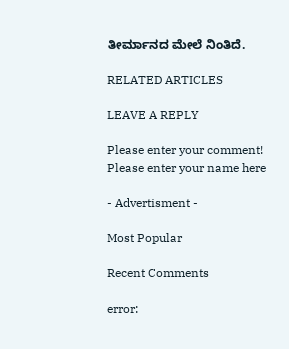ತೀರ್ಮಾನದ ಮೇಲೆ ನಿಂತಿದೆ.

RELATED ARTICLES

LEAVE A REPLY

Please enter your comment!
Please enter your name here

- Advertisment -

Most Popular

Recent Comments

error: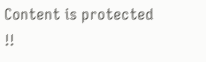Content is protected !!